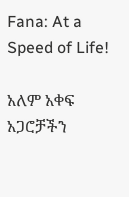Fana: At a Speed of Life!

አለም አቀፍ አጋሮቻችን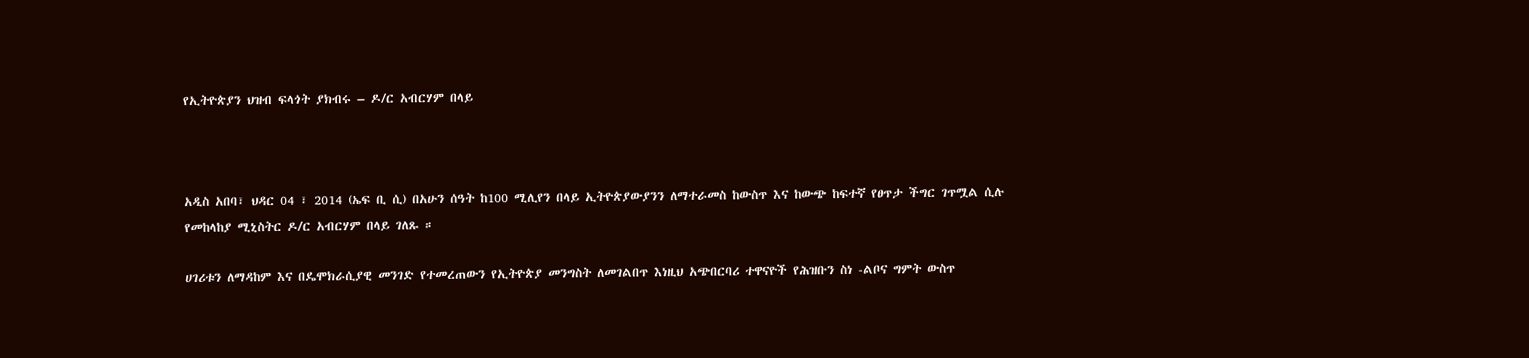የኢትዮጵያን ህዝብ ፍላጎት ያክብሩ – ዶ/ር አብርሃም በላይ



አዲስ አበባ፣ ህዳር 04 ፣ 2014 (ኤፍ ቢ ሲ) በአሁን ሰዓት ከ100 ሚሊየን በላይ ኢትዮጵያውያንን ለማተራመስ ከውስጥ እና ከውጭ ከፍተኛ የፀጥታ ችግር ገጥሟል ሲሉ የመከላከያ ሚኒስትር ዶ/ር አብርሃም በላይ ገለጹ ።

ሀገሪቱን ለማዳከም እና በዴሞክራሲያዊ መንገድ የተመረጠውን የኢትዮጵያ መንግስት ለመገልበጥ እነዚህ አጭበርባሪ ተዋናዮች የሕዝቡን ስነ -ልቦና ግምት ውስጥ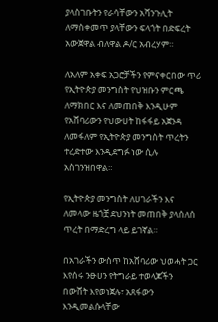ያላስገቡትን የራሳቸውን አሻንጉሊት ለማስቀመጥ ያላቸውን ፍላጎት በድፍረት አውጀዋል ብለዋል ዶ/ር አብረሃም።

ለአለም አቀፍ አጋሮቻችን የምናቀርበው ጥሪ የኢትዮጵያ መንግስት የህዝቡን ምርጫ ለማክበር እና ለመጠበቅ እንዲሁም የአሸባሪውን የህውሀት ከፋፋይ አጀንዳ ለመፋለም የኢትዮጵያ መንግስት ጥረትን ተረድተው እንዲደግፉ ነው ሲሉ አስገንዝበዋል።

የኢትዮጵያ መንግስት ለሀገራችን እና ለመላው ዜጎቿ ደህንነት መጠበቅ ያላሰለሰ ጥረት በማድረግ ላይ ይገኛል።

በአገራችን ውስጥ ከአሸባሪው ህወሓት ጋር እየሰሩ ንፁሀን የትግራይ ተወላጆችን በውሸት እየወነጀሉ፣ አጸፋውን እንዲመልሱላቸው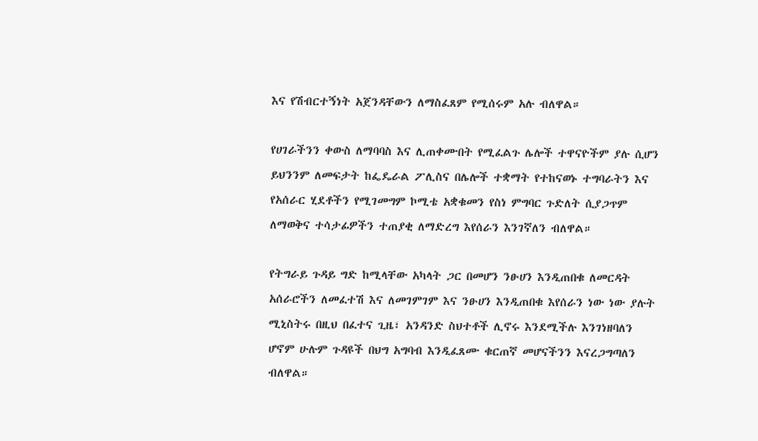እና የሽብርተኝነት አጀንዳቸውን ለማስፈጸም የሚሰሩም አሉ ብለዋል።

የሀገራችንን ቀውስ ለማባባስ እና ሊጠቀሙበት የሚፈልጉ ሌሎች ተዋናዮችም ያሉ ሲሆን ይህንንም ለመፍታት ከፌዴራል ፖሊስና በሌሎች ተቋማት የተከናወኑ ተግባራትን እና የአሰራር ሂደቶችን የሚገመግም ኮሚቴ አቋቁመን የስነ ምግባር ጉድለት ሲያጋጥም ለማወቅና ተሳታፊዎችን ተጠያቂ ለማድረግ እየሰራን እንገኛለን ብለዋል።

የትግራይ ጉዳይ ግድ ከሚላቸው አካላት ጋር በመሆን ንፁሀን እንዲጠበቁ ለመርዳት አሰራሮችን ለመፈተሽ እና ለመገምገም እና ንፁሀን እንዲጠበቁ እየሰራን ነው ነው ያሉት ሚኒስትሩ በዚህ በፈተና ጊዜ፣ አንዳንድ ስህተቶች ሊኖሩ እንደሚችሉ እንገነዘባለን ሆኖም ሁሉም ጉዳዩች በህግ አግባብ እንዲፈጸሙ ቁርጠኛ መሆናችንን እናረጋግጣለን ብለዋል።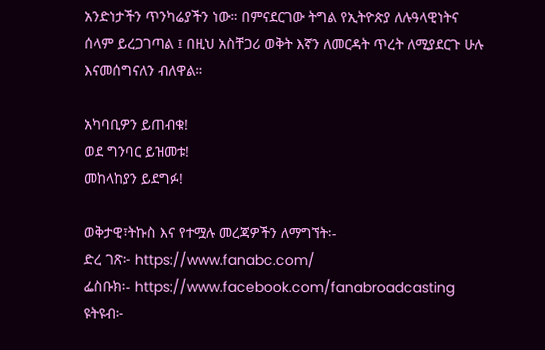አንድነታችን ጥንካሬያችን ነው። በምናደርገው ትግል የኢትዮጵያ ለሉዓላዊነትና ሰላም ይረጋገጣል ፤ በዚህ አስቸጋሪ ወቅት እኛን ለመርዳት ጥረት ለሚያደርጉ ሁሉ እናመሰግናለን ብለዋል።

አካባቢዎን ይጠብቁ!
ወደ ግንባር ይዝመቱ!
መከላከያን ይደግፉ!

ወቅታዊ፣ትኩስ እና የተሟሉ መረጃዎችን ለማግኘት፡-
ድረ ገጽ፦ https://www.fanabc.com/
ፌስቡክ፡- https://www.facebook.com/fanabroadcasting
ዩትዩብ፦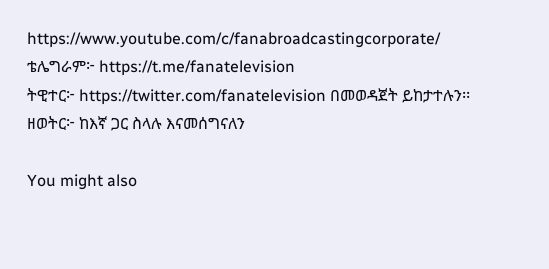https://www.youtube.com/c/fanabroadcastingcorporate/
ቴሌግራም፦ https://t.me/fanatelevision
ትዊተር፦ https://twitter.com/fanatelevision በመወዳጀት ይከታተሉን፡፡
ዘወትር፦ ከእኛ ጋር ስላሉ እናመሰግናለን

You might also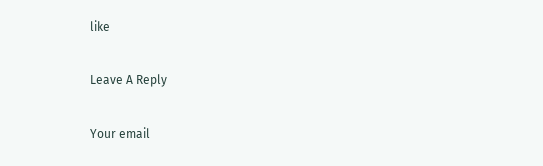like

Leave A Reply

Your email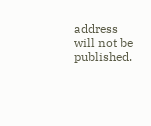address will not be published.